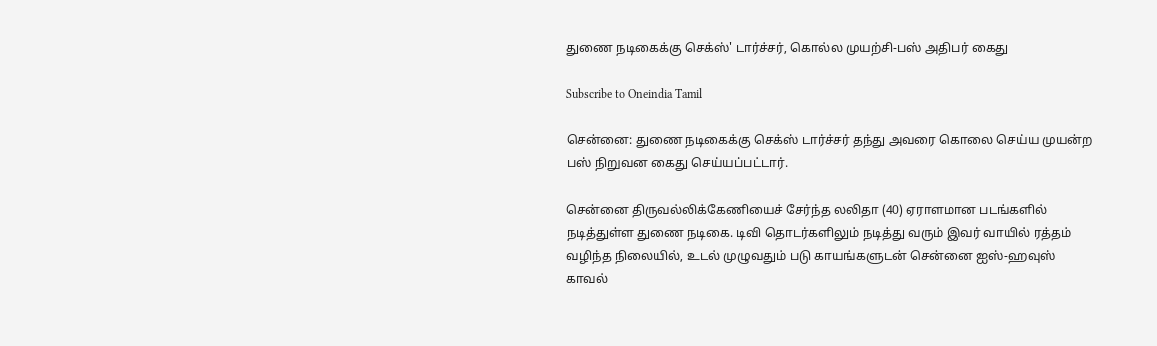துணை நடிகைக்கு செக்ஸ்' டார்ச்சர், கொல்ல முயற்சி-பஸ் அதிபர் கைது

Subscribe to Oneindia Tamil

சென்னை: துணை நடிகைக்கு செக்ஸ் டார்ச்சர் தந்து அவரை கொலை செய்ய முயன்ற பஸ் நிறுவன கைது செய்யப்பட்டார்.

சென்னை திருவல்லிக்கேணியைச் சேர்ந்த லலிதா (40) ஏராளமான படங்களில் நடித்துள்ள துணை நடிகை. டிவி தொடர்களிலும் நடித்து வரும் இவர் வாயில் ரத்தம் வழிந்த நிலையில், உடல் முழுவதும் படு காயங்களுடன் சென்னை ஐஸ்-ஹவுஸ் காவல்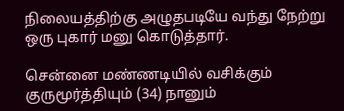நிலையத்திற்கு அழுதபடியே வந்து நேற்று ஒரு புகார் மனு கொடுத்தார்.

சென்னை மண்ணடியில் வசிக்கும் குருமூர்த்தியும் (34) நானும்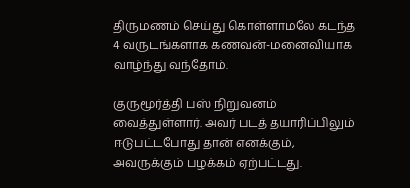திருமணம் செய்து கொள்ளாமலே கடந்த 4 வருடங்களாக கணவன்-மனைவியாக வாழ்ந்து வந்தோம்.

குருமூர்த்தி பஸ் நிறுவனம் வைத்துள்ளார். அவர் படத் தயாரிப்பிலும் ஈடுபட்டபோது தான் எனக்கும், அவருக்கும் பழக்கம் ஏற்பட்டது.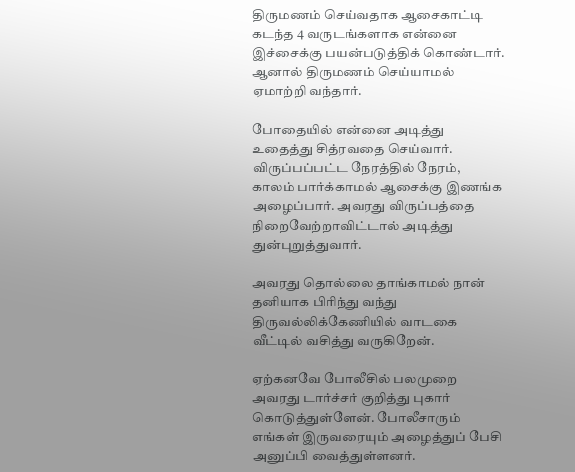திருமணம் செய்வதாக ஆசைகாட்டி கடந்த 4 வருடங்களாக என்னை இச்சைக்கு பயன்படுத்திக் கொண்டார். ஆனால் திருமணம் செய்யாமல் ஏமாற்றி வந்தார்.

போதையில் என்னை அடித்து உதைத்து சித்ரவதை செய்வார். விருப்பப்பட்ட நேரத்தில் நேரம், காலம் பார்க்காமல் ஆசைக்கு இணங்க அழைப்பார். அவரது விருப்பத்தை நிறைவேற்றாவிட்டால் அடித்து துன்புறுத்துவார்.

அவரது தொல்லை தாங்காமல் நான் தனியாக பிரிந்து வந்து திருவல்லிக்கேணியில் வாடகை வீட்டில் வசித்து வருகிறேன்.

ஏற்கனவே போலீசில் பலமுறை அவரது டார்ச்சர் குறித்து புகார் கொடுத்துள்ளேன். போலீசாரும் எங்கள் இருவரையும் அழைத்துப் பேசி அனுப்பி வைத்துள்ளனர்.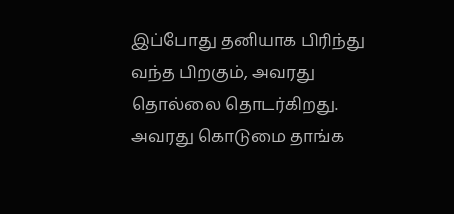இப்போது தனியாக பிரிந்து வந்த பிறகும், அவரது தொல்லை தொடர்கிறது. அவரது கொடுமை தாங்க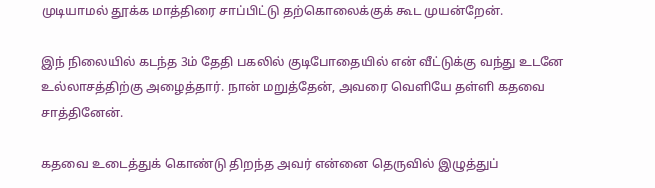முடியாமல் தூக்க மாத்திரை சாப்பிட்டு தற்கொலைக்குக் கூட முயன்றேன்.

இந் நிலையில் கடந்த 3ம் தேதி பகலில் குடிபோதையில் என் வீட்டுக்கு வந்து உடனே உல்லாசத்திற்கு அழைத்தார். நான் மறுத்தேன், அவரை வெளியே தள்ளி கதவை சாத்தினேன்.

கதவை உடைத்துக் கொண்டு திறந்த அவர் என்னை தெருவில் இழுத்துப்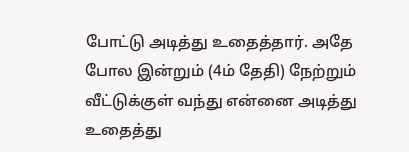போட்டு அடித்து உதைத்தார். அதே போல இன்றும் (4ம் தேதி) நேற்றும் வீட்டுக்குள் வந்து என்னை அடித்து உதைத்து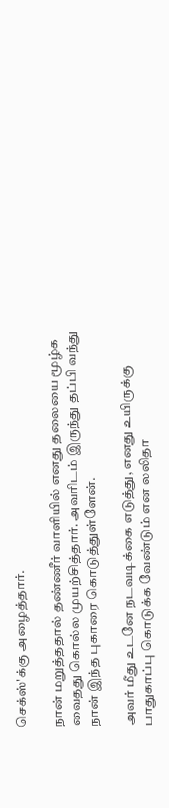செக்ஸ்'க்கு அழைத்தார்.

நான் மறுத்ததால் தண்ணீர் வாளியில் எனது தலையை மூழ்க வைதது கொல்ல முயற்சித்தார். அவரிடம் இருந்து தப்பி வந்து நான் இந்த புகாரை கொடுத்துள்ளேன்.

அவர் மீது உடனே நடவடிக்கை எடுத்து, எனது உயிருக்கு பாதுகாப்பு கொடுக்க வேண்டும் என லலிதா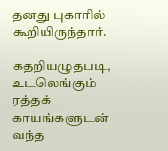தனது புகாரில் கூறியிருந்தார்.

கதறியழுதபடி, உடலெங்கும் ரத்தக் காயங்களுடன் வந்த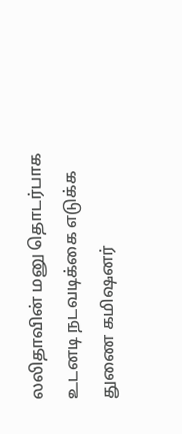லலிதாவின் மனு தொடர்பாக உடனடி நடவடிக்கை எடுக்க துணை கமிஷனர்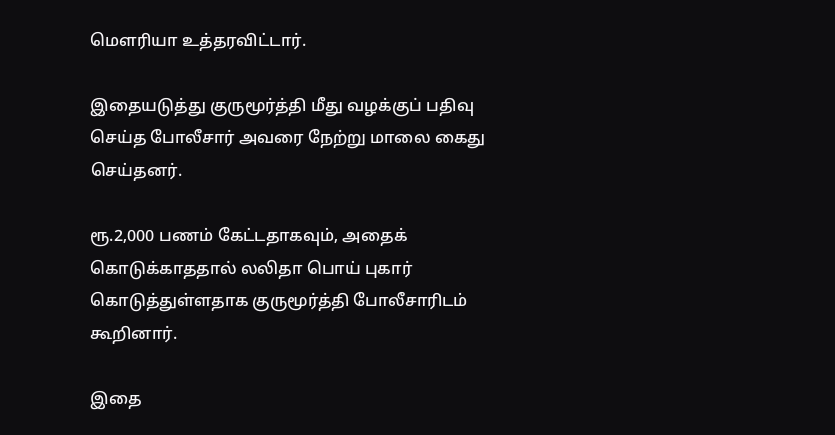மெளரியா உத்தரவிட்டார்.

இதையடுத்து குருமூர்த்தி மீது வழக்குப் பதிவு செய்த போலீசார் அவரை நேற்று மாலை கைது செய்தனர்.

ரூ.2,000 பணம் கேட்டதாகவும், அதைக் கொடுக்காததால் லலிதா பொய் புகார் கொடுத்துள்ளதாக குருமூர்த்தி போலீசாரிடம் கூறினார்.

இதை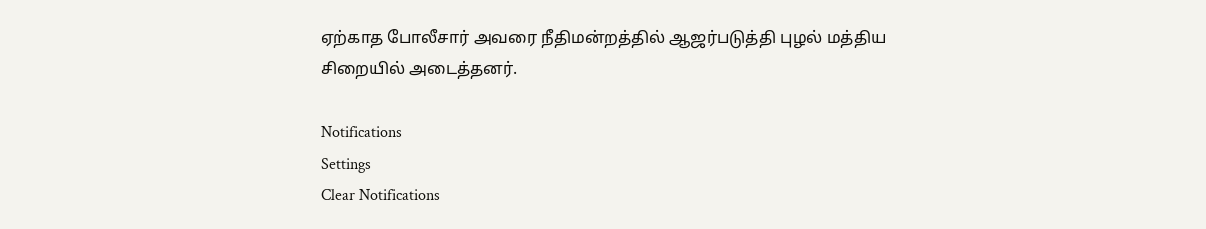ஏற்காத போலீசார் அவரை நீதிமன்றத்தில் ஆஜர்படுத்தி புழல் மத்திய சிறையில் அடைத்தனர்.

Notifications
Settings
Clear Notifications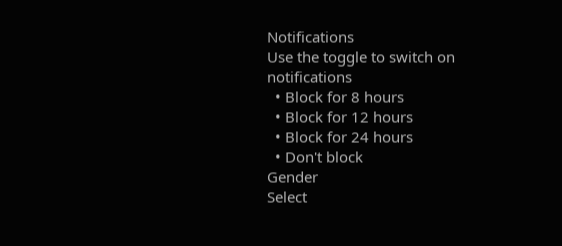Notifications
Use the toggle to switch on notifications
  • Block for 8 hours
  • Block for 12 hours
  • Block for 24 hours
  • Don't block
Gender
Select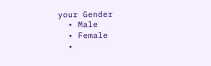your Gender
  • Male
  • Female
  •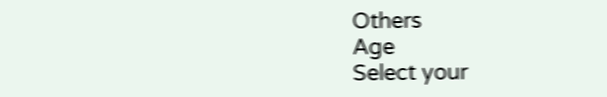Others
Age
Select your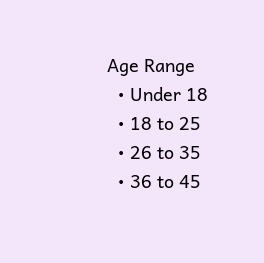Age Range
  • Under 18
  • 18 to 25
  • 26 to 35
  • 36 to 45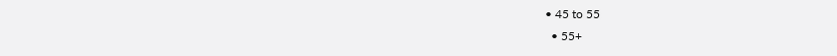• 45 to 55
  • 55+